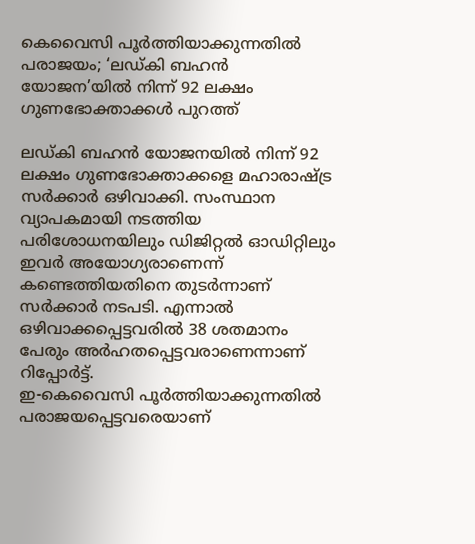കെവൈസി പൂർത്തിയാക്കുന്നതിൽ പരാജയം; ‘ലഡ്കി ബഹൻ യോജന’യിൽ നിന്ന് 92 ലക്ഷം ഗുണഭോക്താക്കൾ പുറത്ത്

ലഡ്കി ബഹൻ യോജനയിൽ നിന്ന് 92 ലക്ഷം ഗുണഭോക്താക്കളെ മഹാരാഷ്ട്ര സർക്കാർ ഒഴിവാക്കി. സംസ്ഥാന വ്യാപകമായി നടത്തിയ പരിശോധനയിലും ഡിജിറ്റൽ ഓഡിറ്റിലും ഇവർ അയോഗ്യരാണെന്ന് കണ്ടെത്തിയതിനെ തുടർന്നാണ് സർക്കാർ നടപടി. എന്നാൽ ഒഴിവാക്കപ്പെട്ടവരിൽ 38 ശതമാനം പേരും അർഹതപ്പെട്ടവരാണെന്നാണ് റിപ്പോർട്ട്.
ഇ-കെവൈസി പൂർത്തിയാക്കുന്നതിൽ പരാജയപ്പെട്ടവരെയാണ്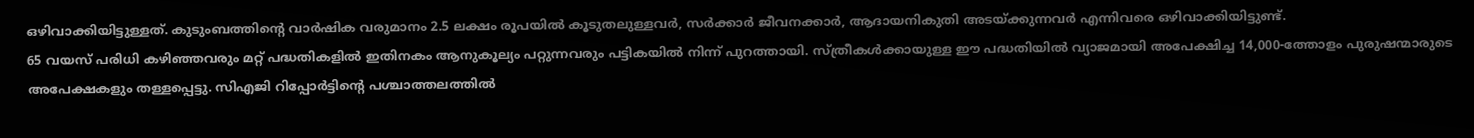ഒഴിവാക്കിയിട്ടുള്ളത്. കുടുംബത്തിൻ്റെ വാർഷിക വരുമാനം 2.5 ലക്ഷം രൂപയിൽ കൂടുതലുള്ളവർ, സർക്കാർ ജീവനക്കാർ, ആദായനികുതി അടയ്ക്കുന്നവർ എന്നിവരെ ഒഴിവാക്കിയിട്ടുണ്ട്.
65 വയസ് പരിധി കഴിഞ്ഞവരും മറ്റ് പദ്ധതികളിൽ ഇതിനകം ആനുകൂല്യം പറ്റുന്നവരും പട്ടികയിൽ നിന്ന് പുറത്തായി. സ്ത്രീകൾക്കായുള്ള ഈ പദ്ധതിയിൽ വ്യാജമായി അപേക്ഷിച്ച 14,000-ത്തോളം പുരുഷന്മാരുടെ അപേക്ഷകളും തള്ളപ്പെട്ടു. സിഎജി റിപ്പോർട്ടിൻ്റെ പശ്ചാത്തലത്തിൽ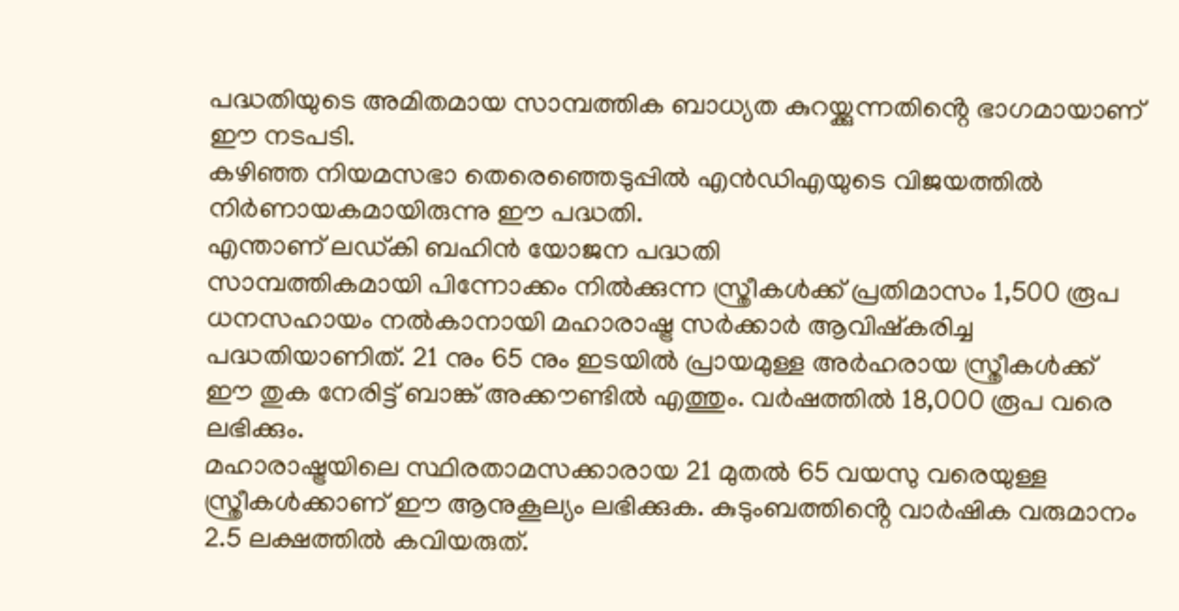പദ്ധതിയുടെ അമിതമായ സാമ്പത്തിക ബാധ്യത കുറയ്ക്കുന്നതിൻ്റെ ഭാഗമായാണ് ഈ നടപടി.
കഴിഞ്ഞ നിയമസഭാ തെരെഞ്ഞെടുപ്പിൽ എൻഡിഎയുടെ വിജയത്തിൽ നിർണായകമായിരുന്നു ഈ പദ്ധതി.
എന്താണ് ലഡ്കി ബഹിൻ യോജന പദ്ധതി
സാമ്പത്തികമായി പിന്നോക്കം നിൽക്കുന്ന സ്ത്രീകൾക്ക് പ്രതിമാസം 1,500 രൂപ ധനസഹായം നൽകാനായി മഹാരാഷ്ട്ര സർക്കാർ ആവിഷ്കരിച്ച പദ്ധതിയാണിത്. 21 നും 65 നും ഇടയിൽ പ്രായമുള്ള അർഹരായ സ്ത്രീകൾക്ക് ഈ തുക നേരിട്ട് ബാങ്ക് അക്കൗണ്ടിൽ എത്തും. വർഷത്തിൽ 18,000 രൂപ വരെ ലഭിക്കും.
മഹാരാഷ്ട്രയിലെ സ്ഥിരതാമസക്കാരായ 21 മുതൽ 65 വയസു വരെയുള്ള സ്ത്രീകൾക്കാണ് ഈ ആനുകൂല്യം ലഭിക്കുക. കുടുംബത്തിൻ്റെ വാർഷിക വരുമാനം 2.5 ലക്ഷത്തിൽ കവിയരുത്.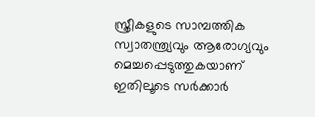സ്ത്രീകളുടെ സാമ്പത്തിക സ്വാതന്ത്ര്യവും ആരോഗ്യവും മെച്ചപ്പെടുത്തുകയാണ് ഇതിലൂടെ സർക്കാർ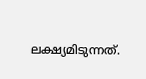ലക്ഷ്യമിടുന്നത്.